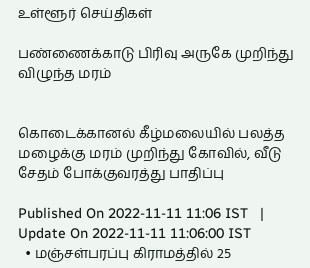உள்ளூர் செய்திகள்

பண்ணைக்காடு பிரிவு அருகே முறிந்து விழுந்த மரம்


கொடைக்கானல் கீழ்மலையில் பலத்த மழைக்கு மரம் முறிந்து கோவில், வீடு சேதம் போக்குவரத்து பாதிப்பு

Published On 2022-11-11 11:06 IST   |   Update On 2022-11-11 11:06:00 IST
  • மஞ்சள்பரப்பு கிராமத்தில் 25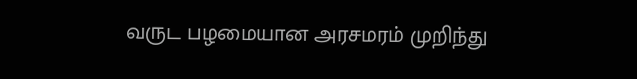வருட பழமையான அரசமரம் முறிந்து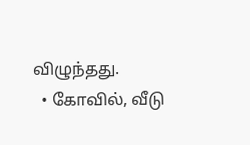விழுந்தது.
  • கோவில், வீடு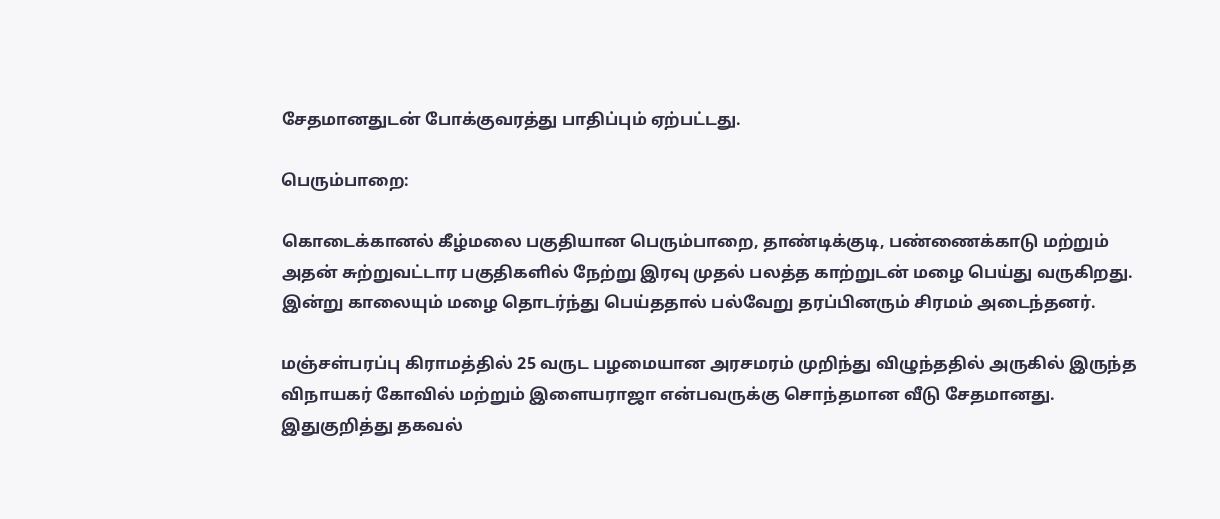சேதமானதுடன் போக்குவரத்து பாதிப்பும் ஏற்பட்டது.

பெரும்பாறை:

கொடைக்கானல் கீழ்மலை பகுதியான பெரும்பாறை, தாண்டிக்குடி, பண்ணைக்காடு மற்றும் அதன் சுற்றுவட்டார பகுதிகளில் நேற்று இரவு முதல் பலத்த காற்றுடன் மழை பெய்து வருகிறது. இன்று காலையும் மழை தொடர்ந்து பெய்ததால் பல்வேறு தரப்பினரும் சிரமம் அடைந்தனர்.

மஞ்சள்பரப்பு கிராமத்தில் 25 வருட பழமையான அரசமரம் முறிந்து விழுந்ததில் அருகில் இருந்த விநாயகர் கோவில் மற்றும் இளையராஜா என்பவருக்கு சொந்தமான வீடு சேதமானது. இதுகுறித்து தகவல்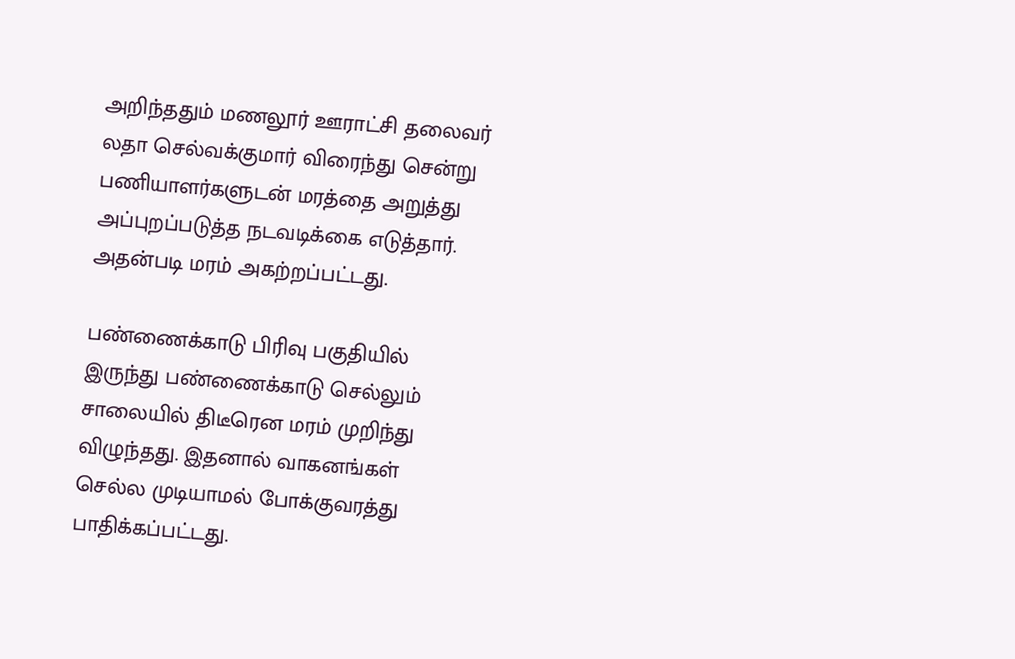அறிந்ததும் மணலூர் ஊராட்சி தலைவர் லதா செல்வக்குமார் விரைந்து சென்று பணியாளர்களுடன் மரத்தை அறுத்து அப்புறப்படுத்த நடவடிக்கை எடுத்தார். அதன்படி மரம் அகற்றப்பட்டது.

பண்ணைக்காடு பிரிவு பகுதியில் இருந்து பண்ணைக்காடு செல்லும் சாலையில் திடீரென மரம் முறிந்து விழுந்தது. இதனால் வாகனங்கள் செல்ல முடியாமல் போக்குவரத்து பாதிக்கப்பட்டது.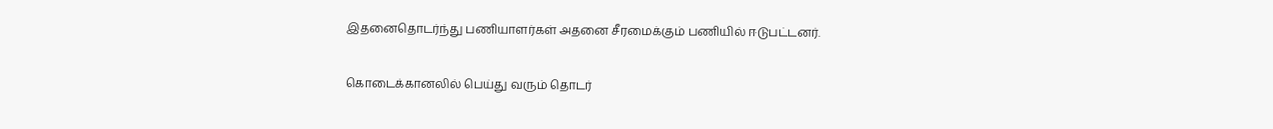இதனைதொடர்ந்து பணியாளர்கள் அதனை சீரமைக்கும் பணியில் ஈடுபட்டனர்.

கொடைக்கானலில் பெய்து வரும் தொடர்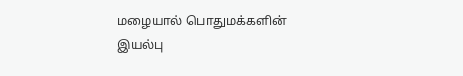மழையால் பொதுமக்களின் இயல்பு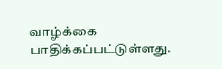வாழ்க்கை பாதிக்கப்பட்டுள்ளது.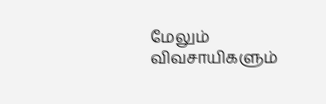மேலும் விவசாயிகளும்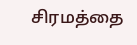சிரமத்தை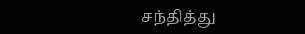சந்தித்து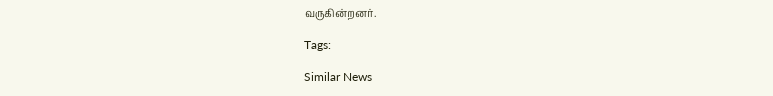வருகின்றனர்.

Tags:

Similar News